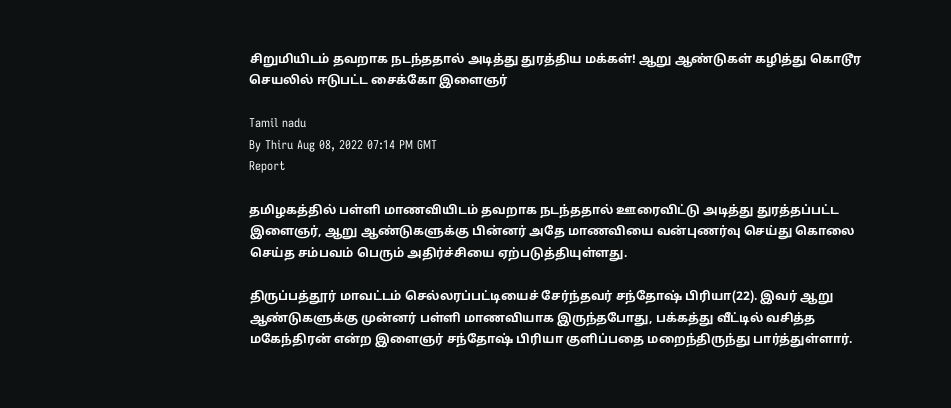சிறுமியிடம் தவறாக நடந்ததால் அடித்து துரத்திய மக்கள்! ஆறு ஆண்டுகள் கழித்து கொடூர செயலில் ஈடுபட்ட சைக்கோ இளைஞர்

Tamil nadu
By Thiru Aug 08, 2022 07:14 PM GMT
Report

தமிழகத்தில் பள்ளி மாணவியிடம் தவறாக நடந்ததால் ஊரைவிட்டு அடித்து துரத்தப்பட்ட இளைஞர், ஆறு ஆண்டுகளுக்கு பின்னர் அதே மாணவியை வன்புணர்வு செய்து கொலை செய்த சம்பவம் பெரும் அதிர்ச்சியை ஏற்படுத்தியுள்ளது.

திருப்பத்தூர் மாவட்டம் செல்லரப்பட்டியைச் சேர்ந்தவர் சந்தோஷ் பிரியா(22). இவர் ஆறு ஆண்டுகளுக்கு முன்னர் பள்ளி மாணவியாக இருந்தபோது, பக்கத்து வீட்டில் வசித்த மகேந்திரன் என்ற இளைஞர் சந்தோஷ் பிரியா குளிப்பதை மறைந்திருந்து பார்த்துள்ளார்.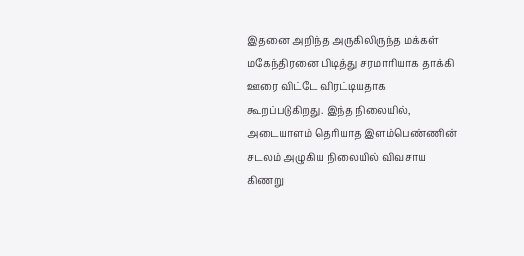இதனை அறிந்த அருகிலிருந்த மக்கள் மகேந்திரனை பிடித்து சரமாரியாக தாக்கி ஊரை விட்டே விரட்டியதாக கூறப்படுகிறது. இந்த நிலையில், அடையாளம் தெரியாத இளம்பெண்ணின் சடலம் அழுகிய நிலையில் விவசாய கிணறு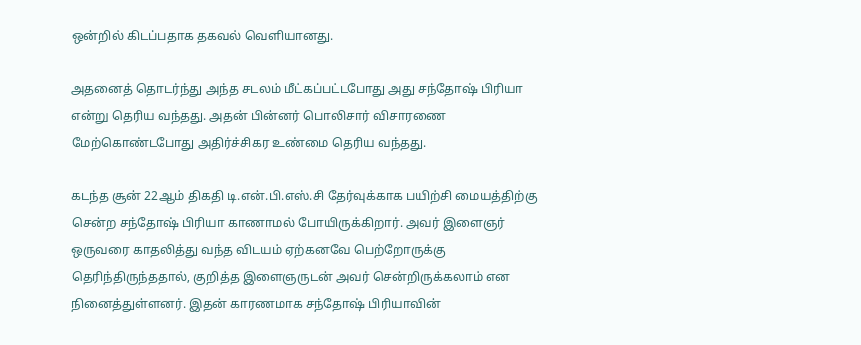ஒன்றில் கிடப்பதாக தகவல் வெளியானது.

அதனைத் தொடர்ந்து அந்த சடலம் மீட்கப்பட்டபோது அது சந்தோஷ் பிரியா என்று தெரிய வந்தது. அதன் பின்னர் பொலிசார் விசாரணை மேற்கொண்டபோது அதிர்ச்சிகர உண்மை தெரிய வந்தது.

கடந்த சூன் 22ஆம் திகதி டி.என்.பி.எஸ்.சி தேர்வுக்காக பயிற்சி மையத்திற்கு சென்ற சந்தோஷ் பிரியா காணாமல் போயிருக்கிறார். அவர் இளைஞர் ஒருவரை காதலித்து வந்த விடயம் ஏற்கனவே பெற்றோருக்கு தெரிந்திருந்ததால், குறித்த இளைஞருடன் அவர் சென்றிருக்கலாம் என நினைத்துள்ளனர். இதன் காரணமாக சந்தோஷ் பிரியாவின்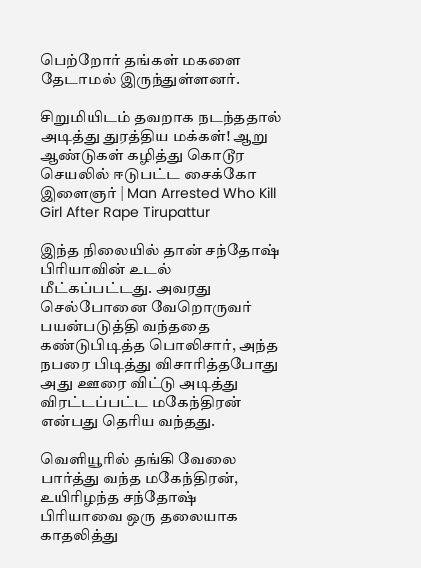பெற்றோர் தங்கள் மகளை தேடாமல் இருந்துள்ளனர்.

சிறுமியிடம் தவறாக நடந்ததால் அடித்து துரத்திய மக்கள்! ஆறு ஆண்டுகள் கழித்து கொடூர செயலில் ஈடுபட்ட சைக்கோ இளைஞர் | Man Arrested Who Kill Girl After Rape Tirupattur

இந்த நிலையில் தான் சந்தோஷ் பிரியாவின் உடல் மீட்கப்பட்டது. அவரது செல்போனை வேறொருவர் பயன்படுத்தி வந்ததை கண்டுபிடித்த பொலிசார், அந்த நபரை பிடித்து விசாரித்தபோது அது ஊரை விட்டு அடித்து விரட்டப்பட்ட மகேந்திரன் என்பது தெரிய வந்தது.

வெளியூரில் தங்கி வேலை பார்த்து வந்த மகேந்திரன், உயிரிழந்த சந்தோஷ் பிரியாவை ஒரு தலையாக காதலித்து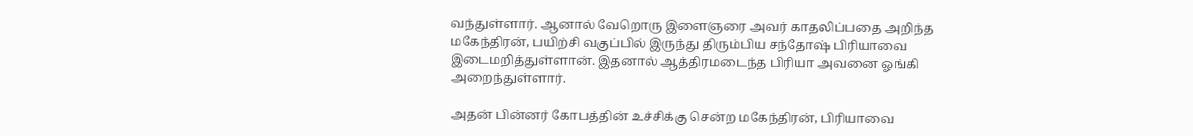வந்துள்ளார். ஆனால் வேறொரு இளைஞரை அவர் காதலிப்பதை அறிந்த மகேந்திரன், பயிற்சி வகுப்பில் இருந்து திரும்பிய சந்தோஷ் பிரியாவை இடைமறித்துள்ளான். இதனால் ஆத்திரமடைந்த பிரியா அவனை ஓங்கி அறைந்துள்ளார்.

அதன் பின்னர் கோபத்தின் உச்சிக்கு சென்ற மகேந்திரன், பிரியாவை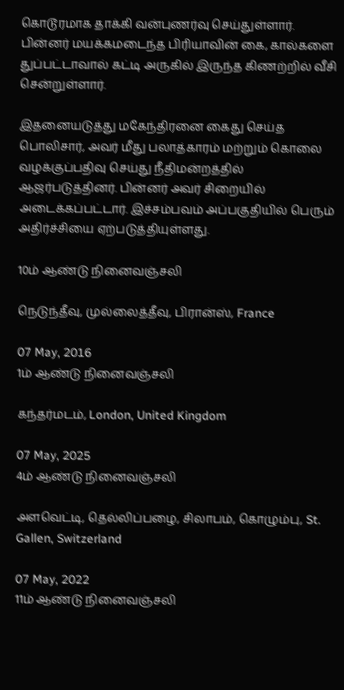கொடூரமாக தாக்கி வன்புணர்வு செய்துள்ளார். பின்னர் மயக்கமடைந்த பிரியாவின் கை, கால்களை துப்பட்டாவால் கட்டி அருகில் இருந்த கிணற்றில் வீசி சென்றுள்ளார்.

இதனையடுத்து மகேந்திரனை கைது செய்த பொலிசார், அவர் மீது பலாத்காரம் மற்றும் கொலை வழக்குப்பதிவு செய்து நீதிமன்றத்தில் ஆஜர்படுத்தினர். பின்னர் அவர் சிறையில் அடைக்கப்பட்டார். இச்சம்பவம் அப்பகுதியில் பெரும் அதிர்ச்சியை ஏற்படுத்தியுள்ளது.

10ம் ஆண்டு நினைவஞ்சலி

நெடுந்தீவு, முல்லைத்தீவு, பிரான்ஸ், France

07 May, 2016
1ம் ஆண்டு நினைவஞ்சலி

கந்தர்மடம், London, United Kingdom

07 May, 2025
4ம் ஆண்டு நினைவஞ்சலி

அளவெட்டி, தெல்லிப்பழை, சிலாபம், கொழும்பு, St. Gallen, Switzerland

07 May, 2022
11ம் ஆண்டு நினைவஞ்சலி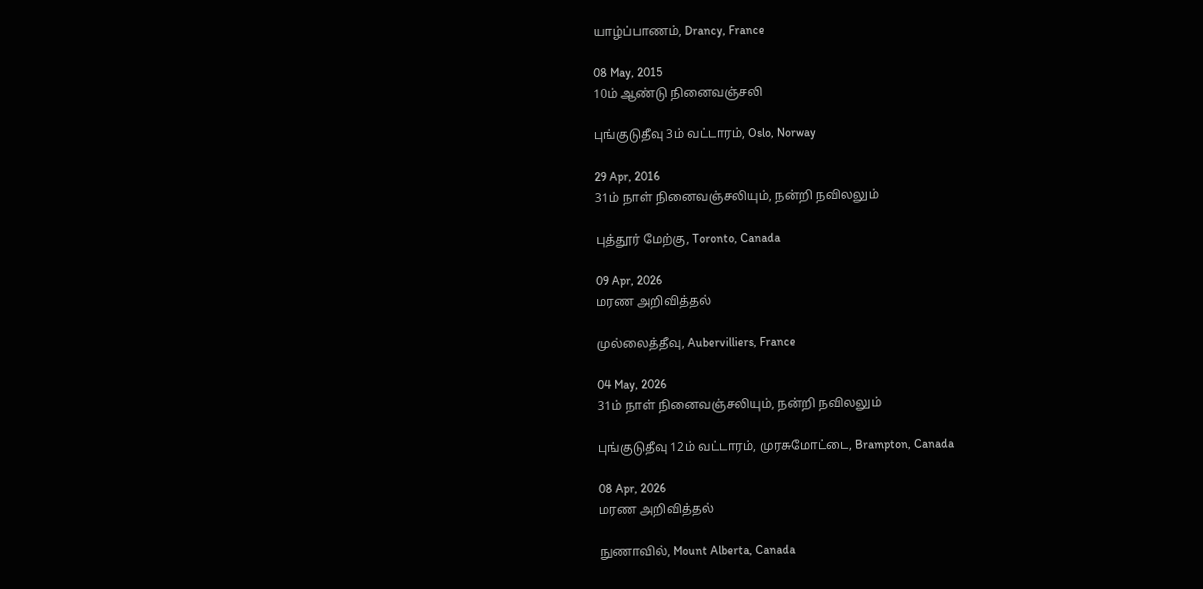யாழ்ப்பாணம், Drancy, France

08 May, 2015
10ம் ஆண்டு நினைவஞ்சலி

புங்குடுதீவு 3ம் வட்டாரம், Oslo, Norway

29 Apr, 2016
31ம் நாள் நினைவஞ்சலியும், நன்றி நவிலலும்

புத்தூர் மேற்கு, Toronto, Canada

09 Apr, 2026
மரண அறிவித்தல்

முல்லைத்தீவு, Aubervilliers, France

04 May, 2026
31ம் நாள் நினைவஞ்சலியும், நன்றி நவிலலும்

புங்குடுதீவு 12ம் வட்டாரம், முரசுமோட்டை, Brampton, Canada

08 Apr, 2026
மரண அறிவித்தல்

நுணாவில், Mount Alberta, Canada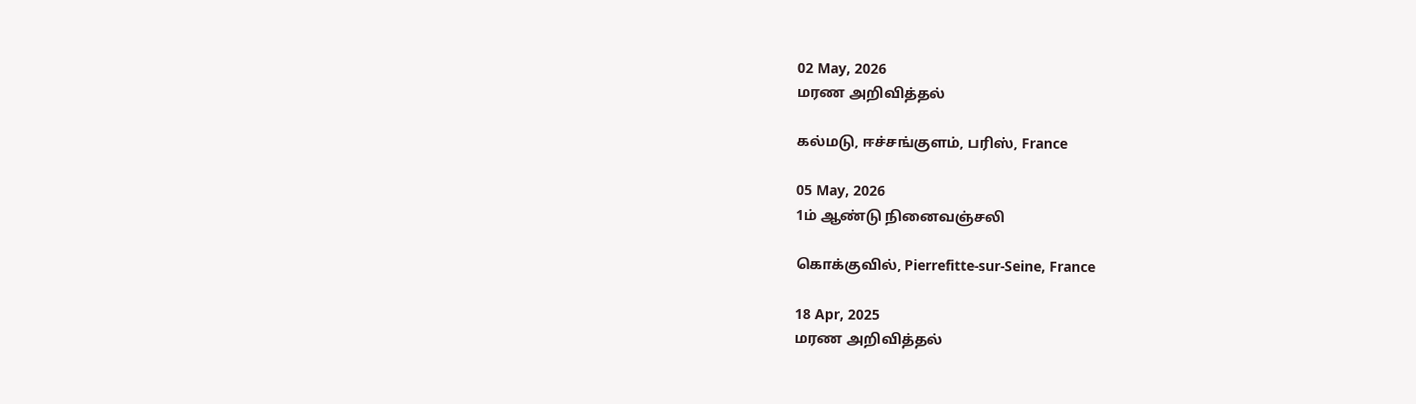02 May, 2026
மரண அறிவித்தல்

கல்மடு, ஈச்சங்குளம், பரிஸ், France

05 May, 2026
1ம் ஆண்டு நினைவஞ்சலி

கொக்குவில், Pierrefitte-sur-Seine, France

18 Apr, 2025
மரண அறிவித்தல்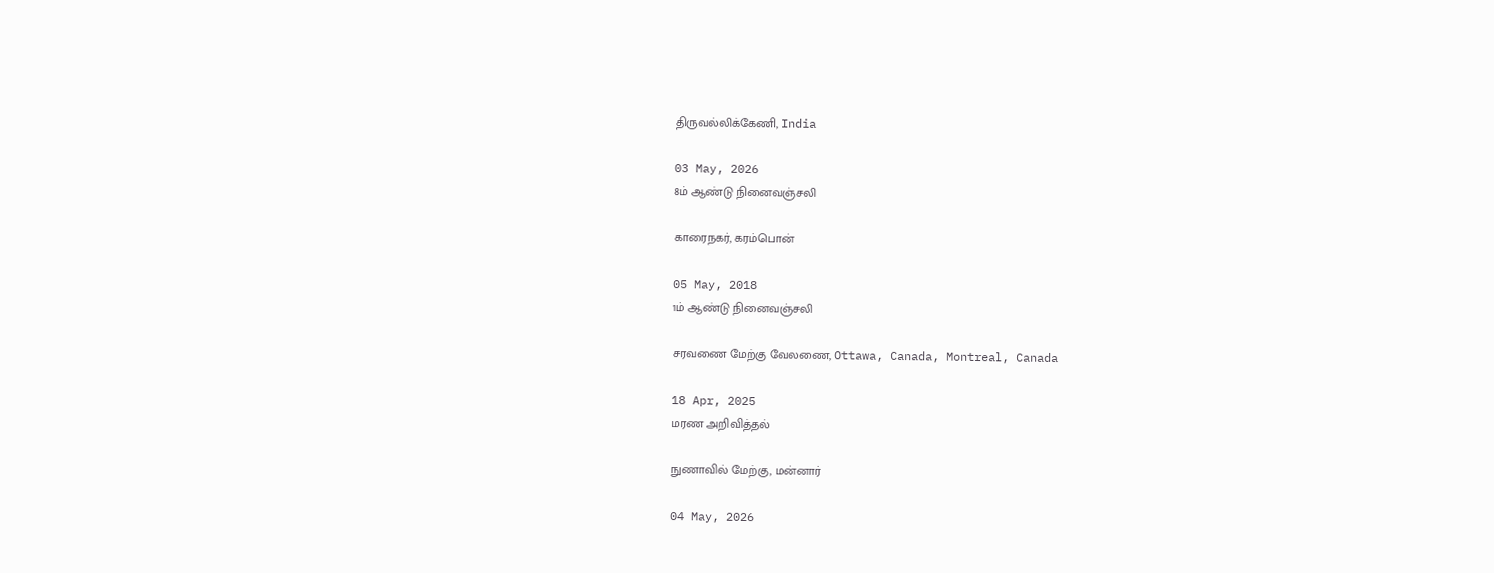திருவல்லிக்கேணி, India

03 May, 2026
8ம் ஆண்டு நினைவஞ்சலி

காரைநகர், கரம்பொன்

05 May, 2018
1ம் ஆண்டு நினைவஞ்சலி

சரவணை மேற்கு வேலணை, Ottawa, Canada, Montreal, Canada

18 Apr, 2025
மரண அறிவித்தல்

நுணாவில் மேற்கு, மன்னார்

04 May, 2026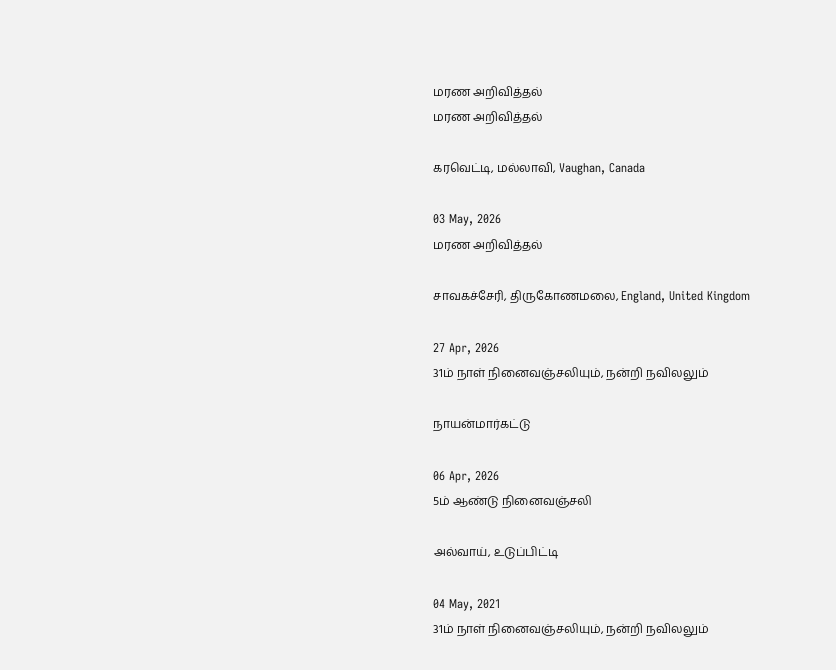மரண அறிவித்தல்
மரண அறிவித்தல்

கரவெட்டி, மல்லாவி, Vaughan, Canada

03 May, 2026
மரண அறிவித்தல்

சாவகச்சேரி, திருகோணமலை, England, United Kingdom

27 Apr, 2026
31ம் நாள் நினைவஞ்சலியும், நன்றி நவிலலும்

நாயன்மார்கட்டு

06 Apr, 2026
5ம் ஆண்டு நினைவஞ்சலி

அல்வாய், உடுப்பிட்டி

04 May, 2021
31ம் நாள் நினைவஞ்சலியும், நன்றி நவிலலும்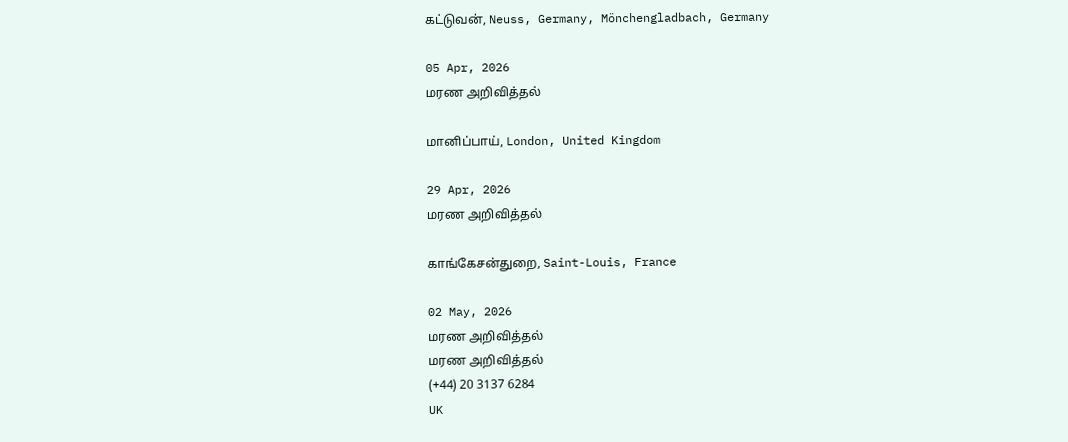கட்டுவன், Neuss, Germany, Mönchengladbach, Germany

05 Apr, 2026
மரண அறிவித்தல்

மானிப்பாய், London, United Kingdom

29 Apr, 2026
மரண அறிவித்தல்

காங்கேசன்துறை, Saint-Louis, France

02 May, 2026
மரண அறிவித்தல்
மரண அறிவித்தல்
(+44) 20 3137 6284
UK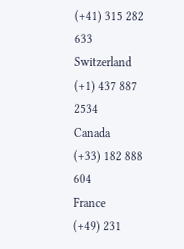(+41) 315 282 633
Switzerland
(+1) 437 887 2534
Canada
(+33) 182 888 604
France
(+49) 231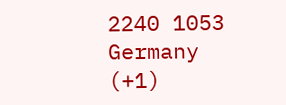2240 1053
Germany
(+1)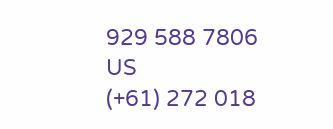929 588 7806
US
(+61) 272 018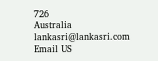726
Australia
lankasri@lankasri.com
Email US